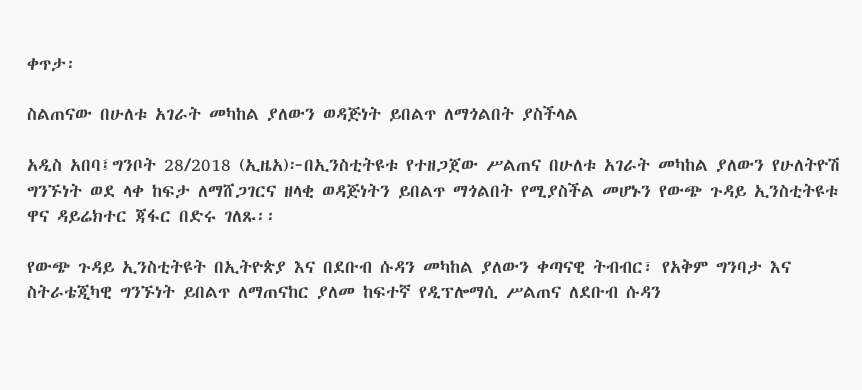ቀጥታ፡

ስልጠናው በሁለቱ አገራት መካከል ያለውን ወዳጅነት ይበልጥ ለማጎልበት ያስችላል

አዲስ አበባ፤ግንቦት 28/2018 (ኢዜአ)፦በኢንስቲትዩቱ የተዘጋጀው ሥልጠና በሁለቱ አገራት መካከል ያለውን የሁለትዮሽ ግንኙነት ወደ ላቀ ከፍታ ለማሸጋገርና ዘላቂ ወዳጅነትን ይበልጥ ማጎልበት የሚያስችል መሆኑን የውጭ ጉዳይ ኢንስቲትዩቱ ዋና ዳይሬክተር ጃፋር በድሩ ገለጹ፡፡

የውጭ ጉዳይ ኢንስቲትዩት በኢትዮጵያ እና በደቡብ ሱዳን መካከል ያለውን ቀጣናዊ ትብብር፣ የአቅም ግንባታ እና ስትራቴጂካዊ ግንኙነት ይበልጥ ለማጠናከር ያለመ ከፍተኛ የዲፕሎማሲ ሥልጠና ለደቡብ ሱዳን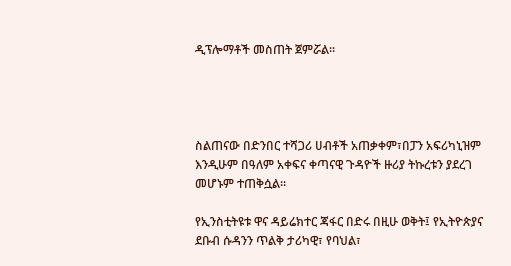ዲፕሎማቶች መስጠት ጀምሯል።




ስልጠናው በድንበር ተሻጋሪ ሀብቶች አጠቃቀም፣በፓን አፍሪካኒዝም እንዲሁም በዓለም አቀፍና ቀጣናዊ ጉዳዮች ዙሪያ ትኩረቱን ያደረገ መሆኑም ተጠቅሷል፡፡

የኢንስቲትዩቱ ዋና ዳይሬክተር ጃፋር በድሩ በዚሁ ወቅት፤ የኢትዮጵያና ደቡብ ሱዳንን ጥልቅ ታሪካዊ፣ የባህል፣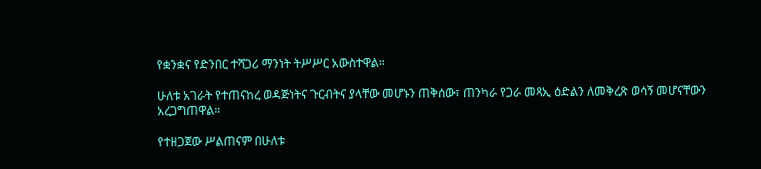የቋንቋና የድንበር ተሻጋሪ ማንነት ትሥሥር አውስተዋል።

ሁለቱ አገራት የተጠናከረ ወዳጅነትና ጉርብትና ያላቸው መሆኑን ጠቅሰው፣ ጠንካራ የጋራ መጻኢ ዕድልን ለመቅረጽ ወሳኝ መሆናቸውን አረጋግጠዋል።

የተዘጋጀው ሥልጠናም በሁለቱ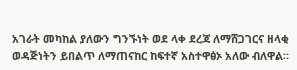አገራት መካከል ያለውን ግንኙነት ወደ ላቀ ደረጃ ለማሸጋገርና ዘላቂ ወዳጅነትን ይበልጥ ለማጠናከር ከፍተኛ አስተዋፅኦ አለው ብለዋል።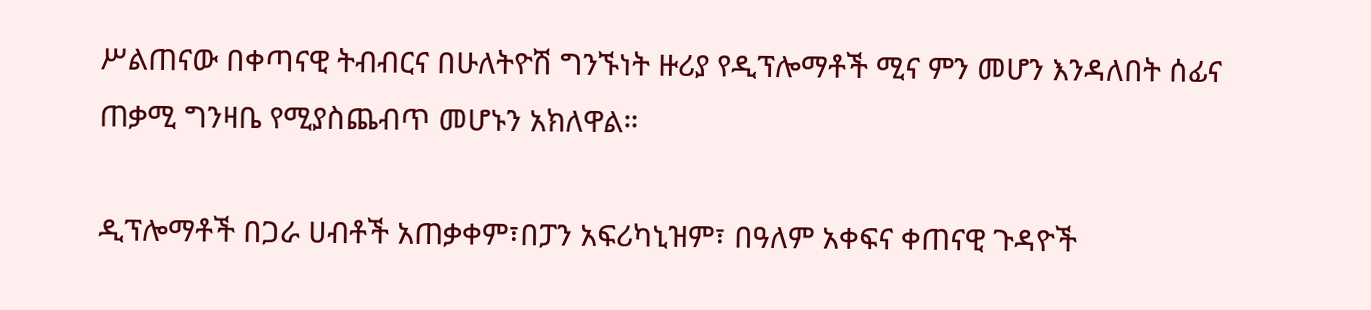ሥልጠናው በቀጣናዊ ትብብርና በሁለትዮሽ ግንኙነት ዙሪያ የዲፕሎማቶች ሚና ምን መሆን እንዳለበት ሰፊና ጠቃሚ ግንዛቤ የሚያስጨብጥ መሆኑን አክለዋል።

ዲፕሎማቶች በጋራ ሀብቶች አጠቃቀም፣በፓን አፍሪካኒዝም፣ በዓለም አቀፍና ቀጠናዊ ጉዳዮች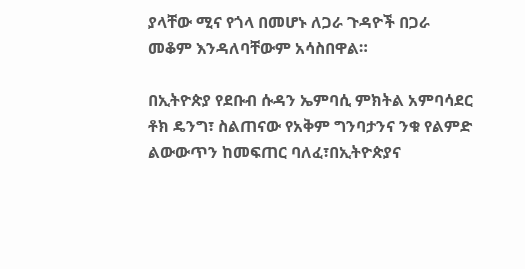ያላቸው ሚና የጎላ በመሆኑ ለጋራ ጉዳዮች በጋራ መቆም እንዳለባቸውም አሳስበዋል።

በኢትዮጵያ የደቡብ ሱዳን ኤምባሲ ምክትል አምባሳደር ቶክ ዴንግ፣ ስልጠናው የአቅም ግንባታንና ንቁ የልምድ ልውውጥን ከመፍጠር ባለፈ፣በኢትዮጵያና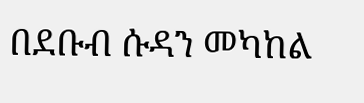በደቡብ ሱዳን መካከል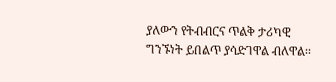ያለውን የትብብርና ጥልቅ ታሪካዊ ግንኙነት ይበልጥ ያሳድገዋል ብለዋል፡፡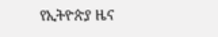የኢትዮጵያ ዜና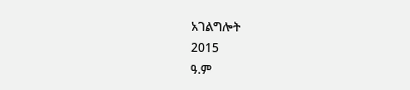አገልግሎት
2015
ዓ.ም